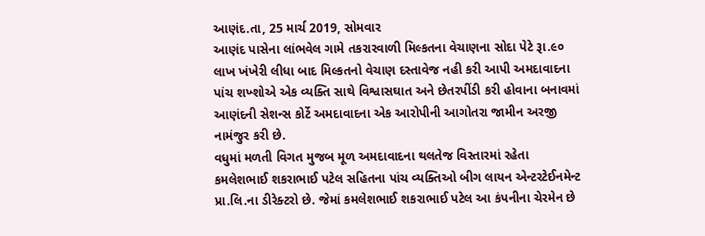આણંદ.તા, 25 માર્ચ 2019, સોમવાર
આણંદ પાસેના લાંભવેલ ગામે તકરારવાળી મિલ્કતના વેચાણના સોદા પેટે રૂા.૯૦ લાખ ખંખેરી લીધા બાદ મિલ્કતનો વેચાણ દસ્તાવેજ નહી કરી આપી અમદાવાદના પાંચ શખ્શોએ એક વ્યક્તિ સાથે વિશ્વાસઘાત અને છેતરપીંડી કરી હોવાના બનાવમાં આણંદની સેશન્સ કોર્ટે અમદાવાદના એક આરોપીની આગોતરા જામીન અરજી નામંજુર કરી છે.
વધુમાં મળતી વિગત મુજબ મૂળ અમદાવાદના થલતેજ વિસ્તારમાં રહેતા કમલેશભાઈ શકરાભાઈ પટેલ સહિતના પાંચ વ્યક્તિઓ બીગ લાયન એન્ટરટેઈનમેન્ટ પ્રા.લિ.ના ડીરેક્ટરો છે. જેમાં કમલેશભાઈ શકરાભાઈ પટેલ આ કંપનીના ચેરમેન છે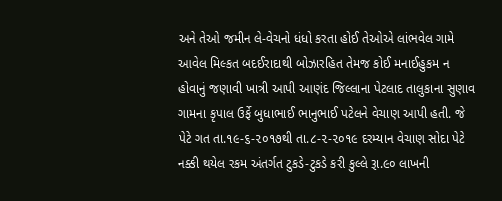અને તેઓ જમીન લે-વેચનો ધંધો કરતા હોઈ તેઓએ લાંભવેલ ગામે આવેલ મિલ્કત બદઈરાદાથી બોઝારહિત તેમજ કોઈ મનાઈહુકમ ન હોવાનું જણાવી ખાત્રી આપી આણંદ જિલ્લાના પેટલાદ તાલુકાના સુણાવ ગામના કૃપાલ ઉર્ફે બુધાભાઈ ભાનુભાઈ પટેલને વેચાણ આપી હતી. જે પેટે ગત તા.૧૯-૬-૨૦૧૭થી તા.૮-૨-૨૦૧૯ દરમ્યાન વેચાણ સોદા પેટે નક્કી થયેલ રકમ અંતર્ગત ટુકડે-ટુકડે કરી કુલ્લે રૂા.૯૦ લાખની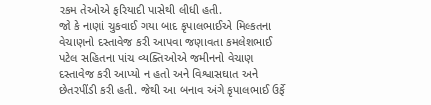રકમ તેઓએ ફરિયાદી પાસેથી લીધી હતી.
જો કે નાણાં ચુકવાઈ ગયા બાદ કૃપાલભાઈએ મિલ્કતના વેચાણનો દસ્તાવેજ કરી આપવા જણાવતા કમલેશભાઈ પટેલ સહિતના પાંચ વ્યક્તિઓએ જમીનનો વેચાણ દસ્તાવેજ કરી આપ્યો ન હતો અને વિશ્વાસઘાત અને છેતરપીંડી કરી હતી. જેથી આ બનાવ અંગે કૃપાલભાઈ ઉર્ફે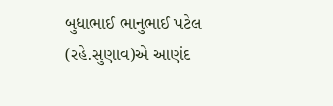બુધાભાઈ ભાનુભાઈ પટેલ (રહે.સુણાવ)એ આણંદ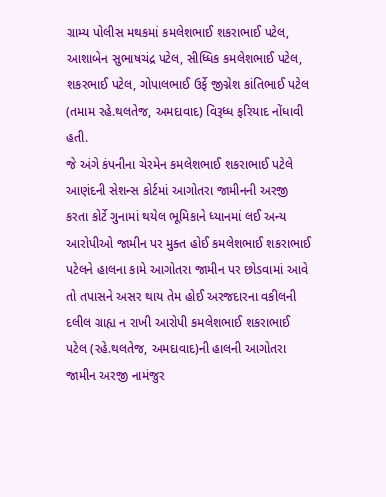ગ્રામ્ય પોલીસ મથકમાં કમલેશભાઈ શકરાભાઈ પટેલ, આશાબેન સુભાષચંદ્ર પટેલ, સીધ્ધિક કમલેશભાઈ પટેલ, શકરભાઈ પટેલ, ગોપાલભાઈ ઉર્ફે જીગ્નેશ કાંતિભાઈ પટેલ (તમામ રહે.થલતેજ, અમદાવાદ) વિરૂધ્ધ ફરિયાદ નોંધાવી હતી.
જે અંગે કંપનીના ચેરમેન કમલેશભાઈ શકરાભાઈ પટેલે આણંદની સેશન્સ કોર્ટમાં આગોતરા જામીનની અરજી કરતા કોર્ટે ગુનામાં થયેલ ભૂમિકાને ધ્યાનમાં લઈ અન્ય આરોપીઓ જામીન પર મુક્ત હોઈ કમલેશભાઈ શકરાભાઈ પટેલને હાલના કામે આગોતરા જામીન પર છોડવામાં આવે તો તપાસને અસર થાય તેમ હોઈ અરજદારના વકીલની દલીલ ગ્રાહ્ય ન રાખી આરોપી કમલેશભાઈ શકરાભાઈ પટેલ (રહે.થલતેજ, અમદાવાદ)ની હાલની આગોતરા જામીન અરજી નામંજુર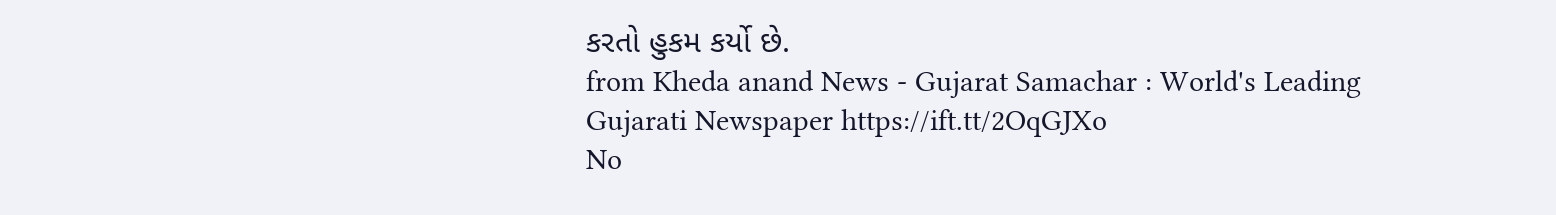કરતો હુકમ કર્યો છે.
from Kheda anand News - Gujarat Samachar : World's Leading Gujarati Newspaper https://ift.tt/2OqGJXo
No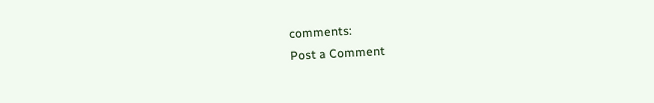comments:
Post a Comment